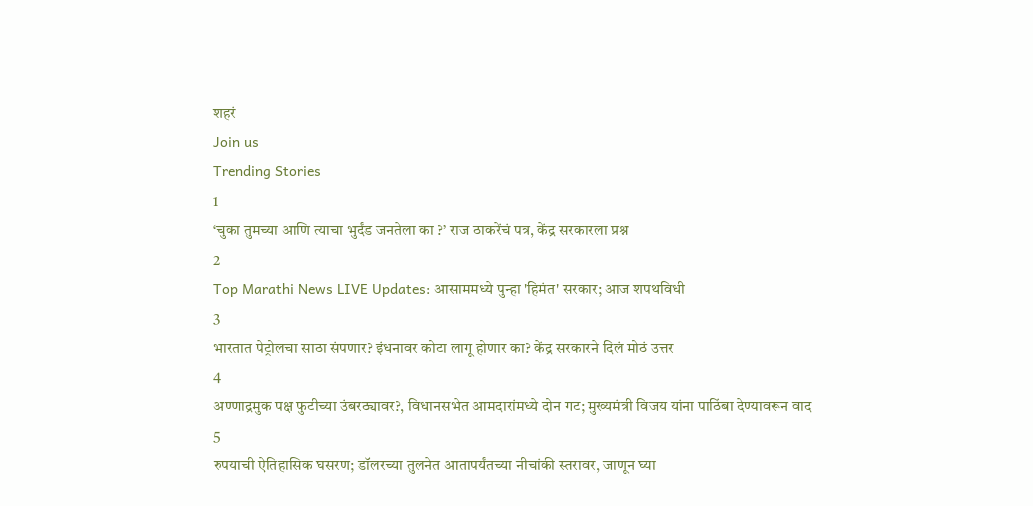शहरं
Join us
Trending Stories
1
‘चुका तुमच्या आणि त्याचा भुर्दंड जनतेला का ?’ राज ठाकरेंचं पत्र, केंद्र सरकारला प्रश्न
2
Top Marathi News LIVE Updates: आसाममध्ये पुन्हा 'हिमंत' सरकार; आज शपथविधी
3
भारतात पेट्रोलचा साठा संपणार? इंधनावर कोटा लागू होणार का? केंद्र सरकारने दिलं मोठं उत्तर
4
अण्णाद्रमुक पक्ष फुटीच्या उंबरठ्यावर?, विधानसभेत आमदारांमध्ये दोन गट; मुख्यमंत्री विजय यांना पाठिंबा देण्यावरून वाद
5
रुपयाची ऐतिहासिक घसरण; डॉलरच्या तुलनेत आतापर्यंतच्या नीचांकी स्तरावर, जाणून घ्या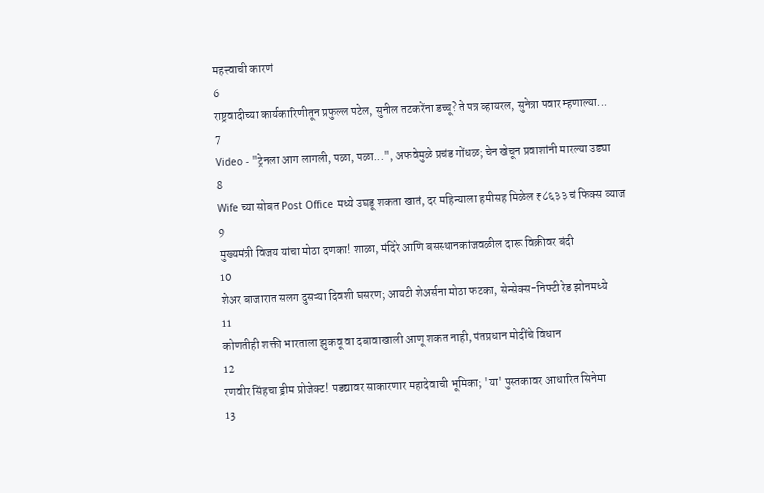महत्त्वाची कारणं
6
राष्ट्रवादीच्या कार्यकारिणीतून प्रफुल्ल पटेल, सुनील तटकरेंना डच्चू? ते पत्र व्हायरल, सुनेत्रा पवार म्हणाल्या...
7
Video - "ट्रेनला आग लागली, पळा, पळा...", अफवेमुळे प्रचंड गोंधळ; चेन खेचून प्रवाशांनी मारल्या उड्या
8
Wife च्या सोबत Post Office मध्ये उघडू शकता खातं, दर महिन्याला हमीसह मिळेल ₹८६३३ चं फिक्स व्याज
9
मुख्यमंत्री विजय यांचा मोठा दणका! शाळा, मंदिरे आणि बसस्थानकांजवळील दारू विक्रीवर बंदी
10
शेअर बाजारात सलग दुसऱ्या दिवशी घसरण; आयटी शेअर्सना मोठा फटका, सेन्सेक्स-निफ्टी रेड झोनमध्ये
11
कोणतीही शक्ती भारताला झुकवू वा दबावाखाली आणू शकत नाही, पंतप्रधान मोदींचे विधान
12
रणवीर सिंहचा ड्रीम प्रोजेक्ट! पडद्यावर साकारणार महादेवाची भूमिका; 'या' पुस्तकावर आधारित सिनेमा
13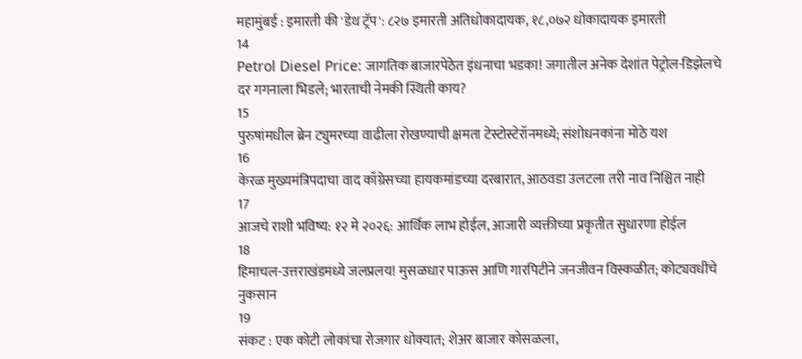महामुंबई : इमारती की 'डेथ ट्रॅप': ८२७ इमारती अतिधोकादायक, १८,०७२ धोकादायक इमारती
14
Petrol Diesel Price: जागतिक बाजारपेठेत इंधनाचा भडका! जगातील अनेक देशांत पेट्रोल-डिझेलचे दर गगनाला भिडले; भारताची नेमकी स्थिती काय?
15
पुरुषांमधील ब्रेन ट्युमरच्या वाढीला रोखण्याची क्षमता टेस्टोस्टेरॉनमध्ये; संशोधनकांना मोठे यश
16
केरळ मुख्यमंत्रिपदाचा वाद काँग्रेसच्या हायकमांडच्या दरबारात, आठवडा उलटला तरी नाव निश्चित नाही
17
आजचे राशी भविष्य: १२ मे २०२६: आर्थिक लाभ होईल, आजारी व्यक्तीच्या प्रकृतीत सुधारणा होईल
18
हिमाचल-उत्तराखंडमध्ये जलप्रलय! मुसळधार पाऊस आणि गारपिटीने जनजीवन विस्कळीत; कोट्यवधींचे नुकसान
19
संकट : एक कोटी लोकांचा रोजगार धोक्यात; शेअर बाजार कोसळला,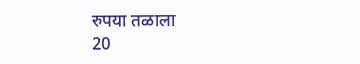रुपया तळाला
20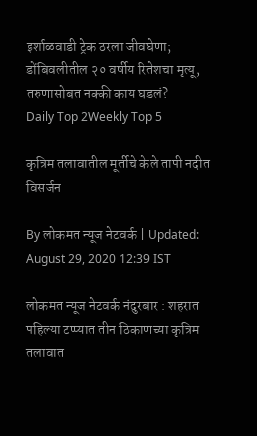इर्शाळवाडी ट्रेक ठरला जीवघेणा; डोंबिवलीतील २० वर्षीय रितेशचा मृत्यू, तरुणासोबत नक्की काय घडलं?
Daily Top 2Weekly Top 5

कृत्रिम तलावातील मूर्तीचे केले तापी नदीत विसर्जन

By लोकमत न्यूज नेटवर्क | Updated: August 29, 2020 12:39 IST

लोकमत न्यूज नेटवर्क नंदुरबार : शहरात पहिल्या टप्प्यात तीन ठिकाणच्या कृत्रिम तलावात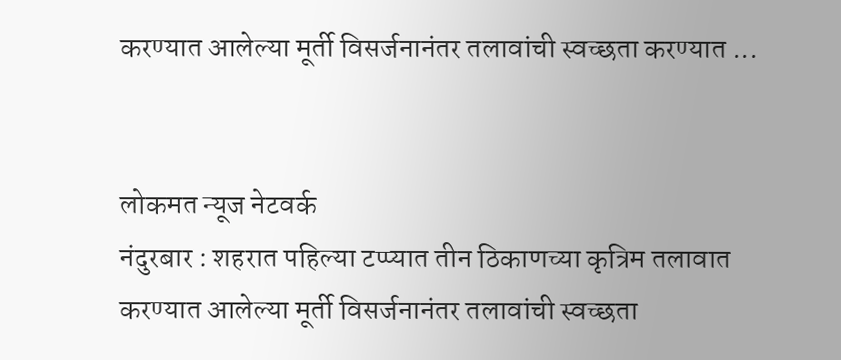करण्यात आलेल्या मूर्ती विसर्जनानंतर तलावांची स्वच्छता करण्यात ...


लोकमत न्यूज नेटवर्क
नंदुरबार : शहरात पहिल्या टप्प्यात तीन ठिकाणच्या कृत्रिम तलावात करण्यात आलेल्या मूर्ती विसर्जनानंतर तलावांची स्वच्छता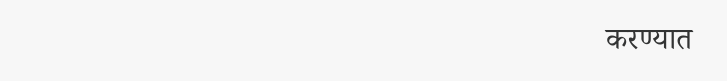करण्यात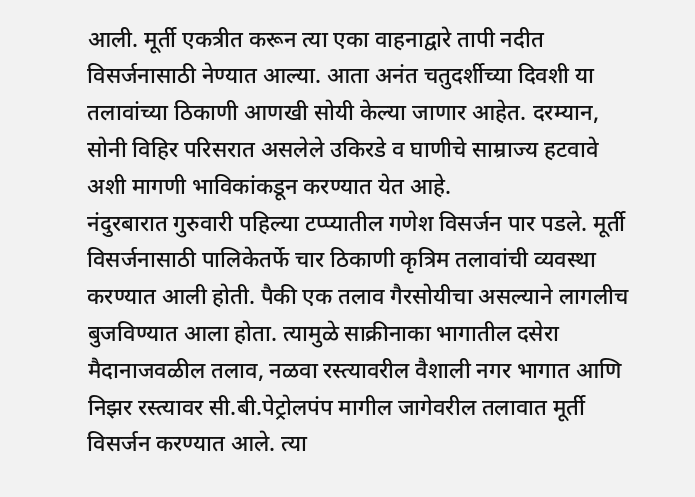आली. मूर्ती एकत्रीत करून त्या एका वाहनाद्वारे तापी नदीत विसर्जनासाठी नेण्यात आल्या. आता अनंत चतुदर्शीच्या दिवशी या तलावांच्या ठिकाणी आणखी सोयी केल्या जाणार आहेत. दरम्यान, सोनी विहिर परिसरात असलेले उकिरडे व घाणीचे साम्राज्य हटवावे अशी मागणी भाविकांकडून करण्यात येत आहे.
नंदुरबारात गुरुवारी पहिल्या टप्प्यातील गणेश विसर्जन पार पडले. मूर्ती विसर्जनासाठी पालिकेतर्फे चार ठिकाणी कृत्रिम तलावांची व्यवस्था करण्यात आली होती. पैकी एक तलाव गैरसोयीचा असल्याने लागलीच बुजविण्यात आला होता. त्यामुळे साक्रीनाका भागातील दसेरा मैदानाजवळील तलाव, नळवा रस्त्यावरील वैशाली नगर भागात आणि निझर रस्त्यावर सी.बी.पेट्रोलपंप मागील जागेवरील तलावात मूर्ती विसर्जन करण्यात आले. त्या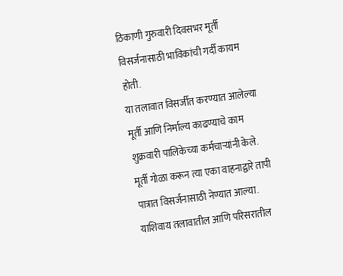ठिकाणी गुरुवारी दिवसभर मूर्ती विसर्जनासाठी भाविकांची गर्दी कायम होती.
या तलावात विसर्जीत करण्यात आलेल्या मूर्ती आणि निर्माल्य काढण्याचे काम शुक्रवारी पालिकेच्या कर्मचाऱ्यांनी केले. मूर्ती गोळा करून त्या एका वाहनाद्वारे तापी पात्रात विसर्जनासाठी नेण्यात आल्या. याशिवाय तलावातील आणि परिसरातील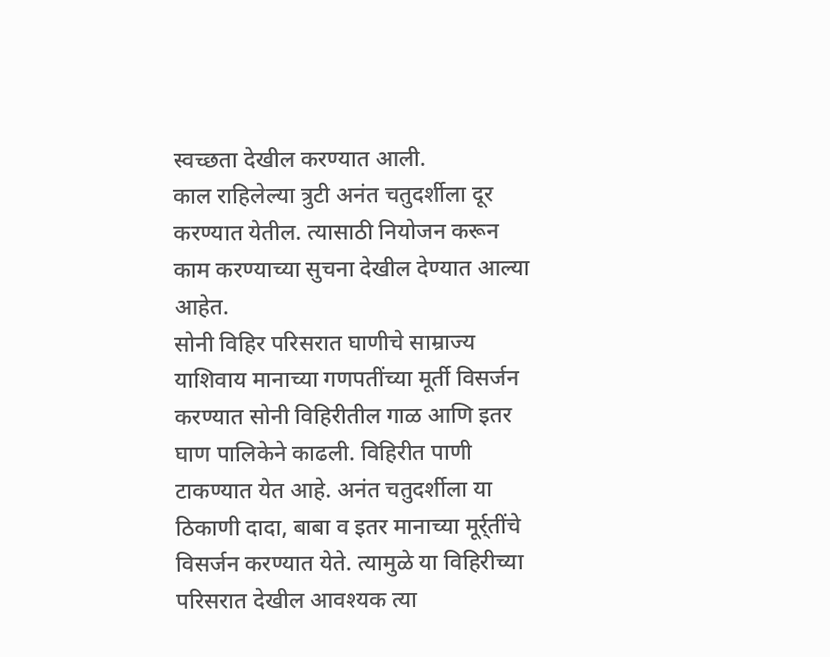स्वच्छता देखील करण्यात आली.
काल राहिलेल्या त्रुटी अनंत चतुदर्शीला दूर करण्यात येतील. त्यासाठी नियोजन करून काम करण्याच्या सुचना देखील देण्यात आल्या आहेत.
सोनी विहिर परिसरात घाणीचे साम्राज्य
याशिवाय मानाच्या गणपतींच्या मूर्ती विसर्जन करण्यात सोनी विहिरीतील गाळ आणि इतर घाण पालिकेने काढली. विहिरीत पाणी टाकण्यात येत आहे. अनंत चतुदर्शीला या ठिकाणी दादा, बाबा व इतर मानाच्या मूर्र्तींचे विसर्जन करण्यात येते. त्यामुळे या विहिरीच्या परिसरात देखील आवश्यक त्या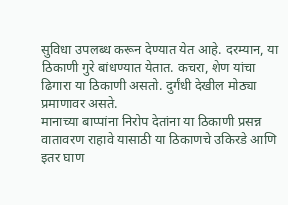सुविधा उपलब्ध करून देण्यात येत आहे. दरम्यान, या ठिकाणी गुरे बांधण्यात येतात. कचरा, शेण यांचा ढिगारा या ठिकाणी असतो. दुर्गंधी देखील मोठ्या प्रमाणावर असते.
मानाच्या बाप्पांना निरोप देतांना या ठिकाणी प्रसन्न वातावरण राहावे यासाठी या ठिकाणचे उकिरडे आणि इतर घाण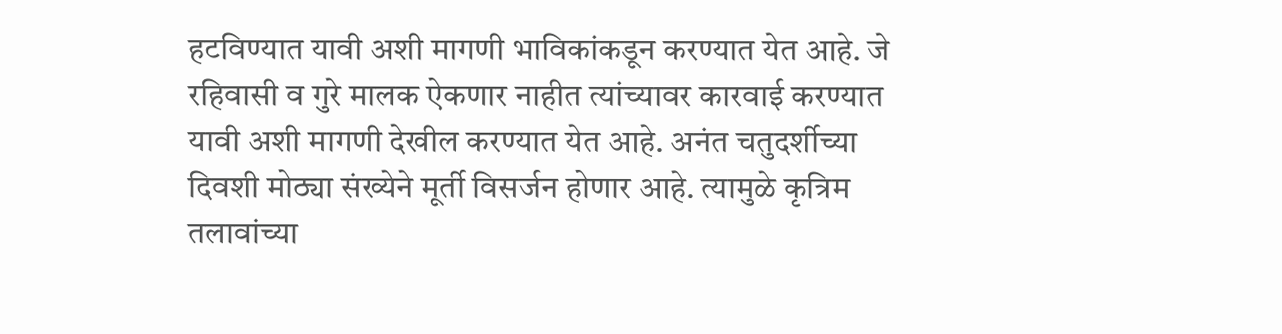हटविण्यात यावी अशी मागणी भाविकांकडून करण्यात येत आहे. जे रहिवासी व गुरे मालक ऐकणार नाहीत त्यांच्यावर कारवाई करण्यात यावी अशी मागणी देखील करण्यात येत आहे. अनंत चतुदर्शीच्या दिवशी मोठ्या संख्येने मूर्ती विसर्जन होणार आहे. त्यामुळे कृत्रिम तलावांच्या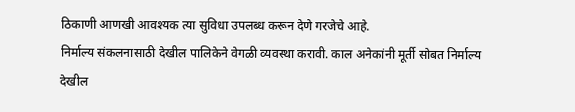ठिकाणी आणखी आवश्यक त्या सुविधा उपलब्ध करून देणे गरजेचे आहे.
निर्माल्य संकलनासाठी देखील पालिकेने वेगळी व्यवस्था करावी. काल अनेकांनी मूर्ती सोबत निर्माल्य देखील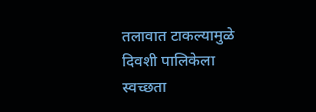तलावात टाकल्यामुळे दिवशी पालिकेला स्वच्छता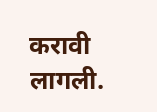करावी लागली.